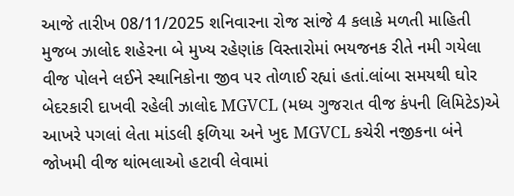આજે તારીખ 08/11/2025 શનિવારના રોજ સાંજે 4 કલાકે મળતી માહિતી મુજબ ઝાલોદ શહેરના બે મુખ્ય રહેણાંક વિસ્તારોમાં ભયજનક રીતે નમી ગયેલા વીજ પોલને લઈને સ્થાનિકોના જીવ પર તોળાઈ રહ્યાં હતાં.લાંબા સમયથી ઘોર બેદરકારી દાખવી રહેલી ઝાલોદ MGVCL (મધ્ય ગુજરાત વીજ કંપની લિમિટેડ)એ આખરે પગલાં લેતા માંડલી ફળિયા અને ખુદ MGVCL કચેરી નજીકના બંને જોખમી વીજ થાંભલાઓ હટાવી લેવામાં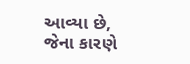આવ્યા છે, જેના કારણે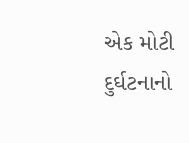એક મોટી દુર્ઘટનાનો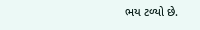ભય ટળ્યો છે.